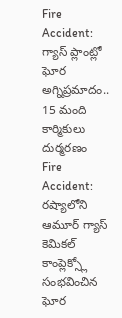Fire Accident: గ్యాస్ ప్లాంట్లో ఘోర అగ్నిప్రమాదం.. 15 మంది కార్మికులు దుర్మరణం
Fire Accident: రష్యాలోని ఆమూర్ గ్యాస్ కెమికల్ కాంప్లెక్స్లో సంభవించిన ఘోర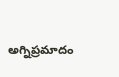అగ్నిప్రమాదం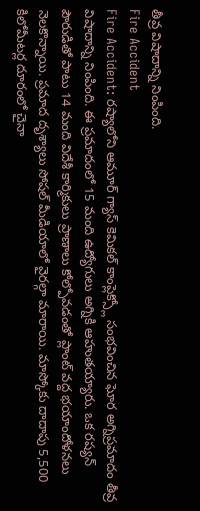తీవ్ర విషాదాన్ని నింపింది.
Fire Accident
Fire Accident: రష్యాలోని ఆమూర్ గ్యాస్ కెమికల్ కాంప్లెక్స్లో సంభవించిన ఘోర అగ్నిప్రమాదం తీవ్ర విషాదాన్ని నింపింది. ఈ ప్రమాదంలో 15 మంది ఉద్యోగులు అగ్నికి ఆహుతయ్యారు. ఒక రష్యన్ పౌరుడితో పాటు 14 మంది విదేశీ కార్మికులు ప్రాణాలు కోల్పోవడంతో ప్లాంట్ వద్ద భయాందోళనలు నెలకొన్నాయి. ప్రమాద దృశ్యాలు సోషల్ మీడియాలో వైరల్గా మారాయి. మాస్కోకు దాదాపు 5,500 కిలోమీటర్ల దూరంలో చైనా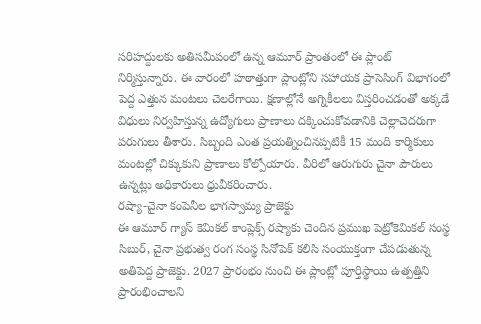సరిహద్దులకు అతిసమీపంలో ఉన్న ఆమూర్ ప్రాంతంలో ఈ ప్లాంట్ నిర్మిస్తున్నారు. ఈ వారంలో హఠాత్తుగా ప్లాంట్లోని సహాయక ప్రాసెసింగ్ విభాగంలో పెద్ద ఎత్తున మంటలు చెలరేగాయి. క్షణాల్లోనే అగ్నికీలలు విస్తరించడంతో అక్కడే విధులు నిర్వహిస్తున్న ఉద్యోగులు ప్రాణాలు దక్కించుకోవడానికి చెల్లాచెదరుగా పరుగులు తీశారు. సిబ్బంది ఎంత ప్రయత్నించినప్పటికీ 15 మంది కార్మికులు మంటల్లో చిక్కుకుని ప్రాణాలు కోల్పోయారు. వీరిలో ఆరుగురు చైనా పౌరులు ఉన్నట్లు అధికారులు ధ్రువీకరించారు.
రష్యా-చైనా కంపెనీల భాగస్వామ్య ప్రాజెక్టు
ఈ ఆమూర్ గ్యాస్ కెమికల్ కాంప్లెక్స్ రష్యాకు చెందిన ప్రముఖ పెట్రోకెమికల్ సంస్థ సిబుర్, చైనా ప్రభుత్వ రంగ సంస్థ సినోపెక్ కలిసి సంయుక్తంగా చేపడుతున్న అతిపెద్ద ప్రాజెక్టు. 2027 ప్రారంభం నుంచి ఈ ప్లాంట్లో పూర్తిస్థాయి ఉత్పత్తిని ప్రారంభించాలని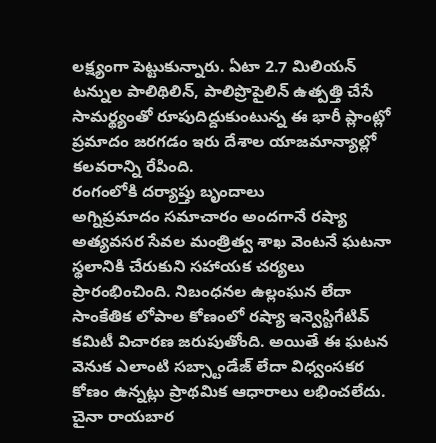లక్ష్యంగా పెట్టుకున్నారు. ఏటా 2.7 మిలియన్ టన్నుల పాలిథిలిన్, పాలిప్రొపైలిన్ ఉత్పత్తి చేసే సామర్థ్యంతో రూపుదిద్దుకుంటున్న ఈ భారీ ప్లాంట్లో ప్రమాదం జరగడం ఇరు దేశాల యాజమాన్యాల్లో కలవరాన్ని రేపింది.
రంగంలోకి దర్యాప్తు బృందాలు
అగ్నిప్రమాదం సమాచారం అందగానే రష్యా అత్యవసర సేవల మంత్రిత్వ శాఖ వెంటనే ఘటనా స్థలానికి చేరుకుని సహాయక చర్యలు ప్రారంభించింది. నిబంధనల ఉల్లంఘన లేదా సాంకేతిక లోపాల కోణంలో రష్యా ఇన్వెస్టిగేటివ్ కమిటీ విచారణ జరుపుతోంది. అయితే ఈ ఘటన వెనుక ఎలాంటి సబ్స్టాండేజ్ లేదా విధ్వంసకర కోణం ఉన్నట్లు ప్రాథమిక ఆధారాలు లభించలేదు. చైనా రాయబార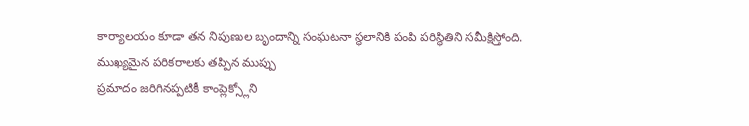కార్యాలయం కూడా తన నిపుణుల బృందాన్ని సంఘటనా స్థలానికి పంపి పరిస్థితిని సమీక్షిస్తోంది.
ముఖ్యమైన పరికరాలకు తప్పిన ముప్పు
ప్రమాదం జరిగినప్పటికీ కాంప్లెక్స్లోని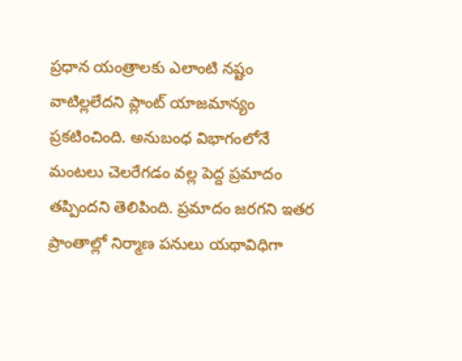ప్రధాన యంత్రాలకు ఎలాంటి నష్టం వాటిల్లలేదని ప్లాంట్ యాజమాన్యం ప్రకటించింది. అనుబంధ విభాగంలోనే మంటలు చెలరేగడం వల్ల పెద్ద ప్రమాదం తప్పిందని తెలిపింది. ప్రమాదం జరగని ఇతర ప్రాంతాల్లో నిర్మాణ పనులు యథావిధిగా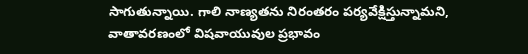సాగుతున్నాయి. గాలి నాణ్యతను నిరంతరం పర్యవేక్షిస్తున్నామని, వాతావరణంలో విషవాయువుల ప్రభావం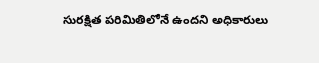సురక్షిత పరిమితిలోనే ఉందని అధికారులు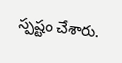స్పష్టం చేశారు.